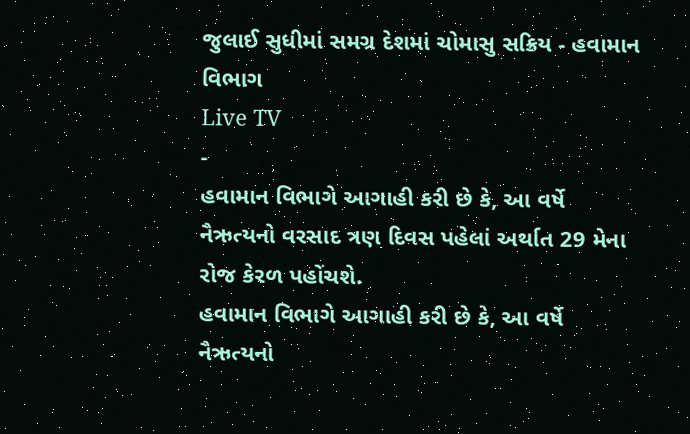જુલાઈ સુધીમાં સમગ્ર દેશમાં ચોમાસુ સક્રિય - હવામાન વિભાગ
Live TV
-
હવામાન વિભાગે આગાહી કરી છે કે, આ વર્ષે નૈઋત્યનો વરસાદ ત્રણ દિવસ પહેલાં અર્થાત 29 મેના રોજ કેરળ પહોંચશે.
હવામાન વિભાગે આગાહી કરી છે કે, આ વર્ષે નૈઋત્યનો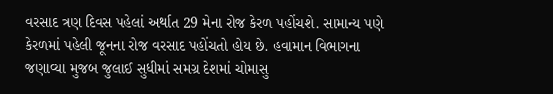વરસાદ ત્રણ દિવસ પહેલાં અર્થાત 29 મેના રોજ કેરળ પહોંચશે. સામાન્ય પણે કેરળમાં પહેલી જૂનના રોજ વરસાદ પહોંચતો હોય છે. હવામાન વિભાગના જણાવ્યા મુજબ જુલાઈ સુધીમાં સમગ્ર દેશમાં ચોમાસુ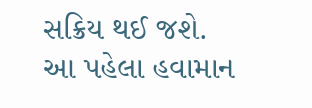સક્રિય થઈ જશે. આ પહેલા હવામાન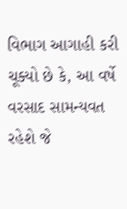વિભાગ આગાહી કરી ચૂક્યો છે કે, આ વર્ષે વરસાદ સામન્યવત રહેશે જે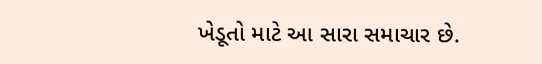ખેડૂતો માટે આ સારા સમાચાર છે.